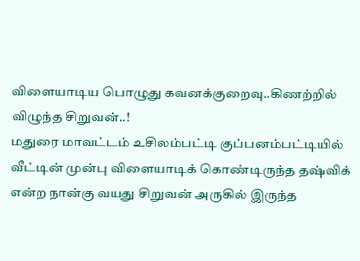விளையாடிய பொழுது கவனக்குறைவு..கிணற்றில் விழுந்த சிறுவன்..!
மதுரை மாவட்டம் உசிலம்பட்டி குப்பனம்பட்டியில் வீட்டின் முன்பு விளையாடிக் கொண்டிருந்த தஷ்விக் என்ற நான்கு வயது சிறுவன் அருகில் இருந்த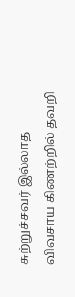சுற்றுச்சவர் இல்லாத விவசாய கிணற்றில் தவறி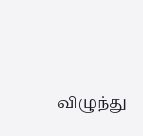விழுந்து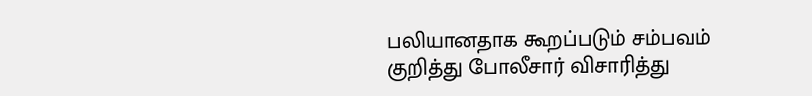பலியானதாக கூறப்படும் சம்பவம் குறித்து போலீசார் விசாரித்து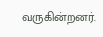வருகின்றனர்.